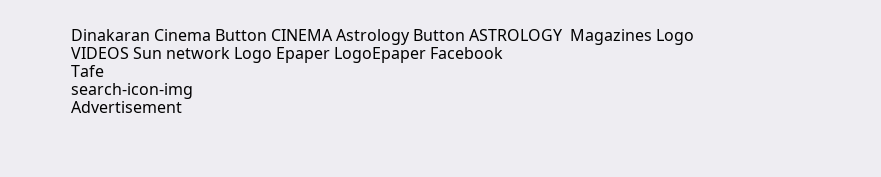Dinakaran Cinema Button CINEMA Astrology Button ASTROLOGY  Magazines Logo VIDEOS Sun network Logo Epaper LogoEpaper Facebook
Tafe
search-icon-img
Advertisement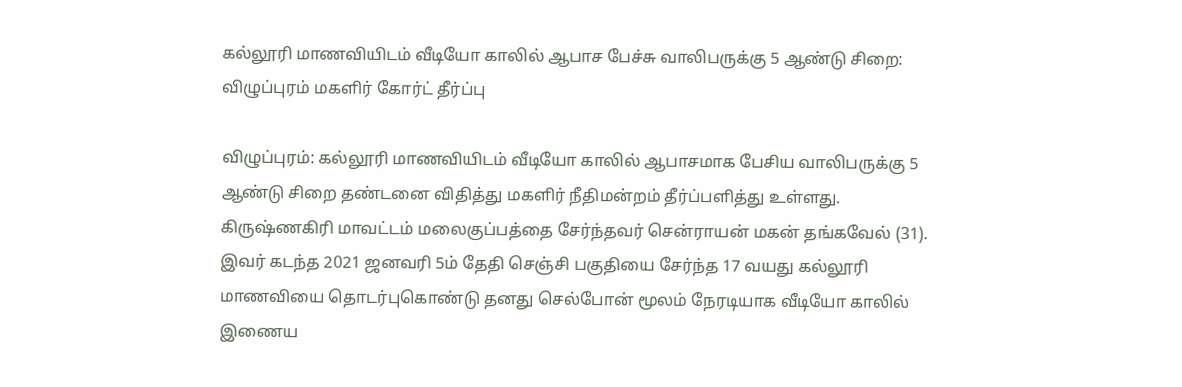கல்லூரி மாணவியிடம் வீடியோ காலில் ஆபாச பேச்சு வாலிபருக்கு 5 ஆண்டு சிறை: விழுப்புரம் மகளிர் கோர்ட் தீர்ப்பு

விழுப்புரம்: கல்லூரி மாணவியிடம் வீடியோ காலில் ஆபாசமாக பேசிய வாலிபருக்கு 5 ஆண்டு சிறை தண்டனை விதித்து மகளிர் நீதிமன்றம் தீர்ப்பளித்து உள்ளது. கிருஷ்ணகிரி மாவட்டம் மலைகுப்பத்தை சேர்ந்தவர் சென்ராயன் மகன் தங்கவேல் (31). இவர் கடந்த 2021 ஜனவரி 5ம் தேதி செஞ்சி பகுதியை சேர்ந்த 17 வயது கல்லூரி மாணவியை தொடர்புகொண்டு தனது செல்போன் மூலம் நேரடியாக வீடியோ காலில் இணைய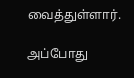வைத்துள்ளார்.

அப்போது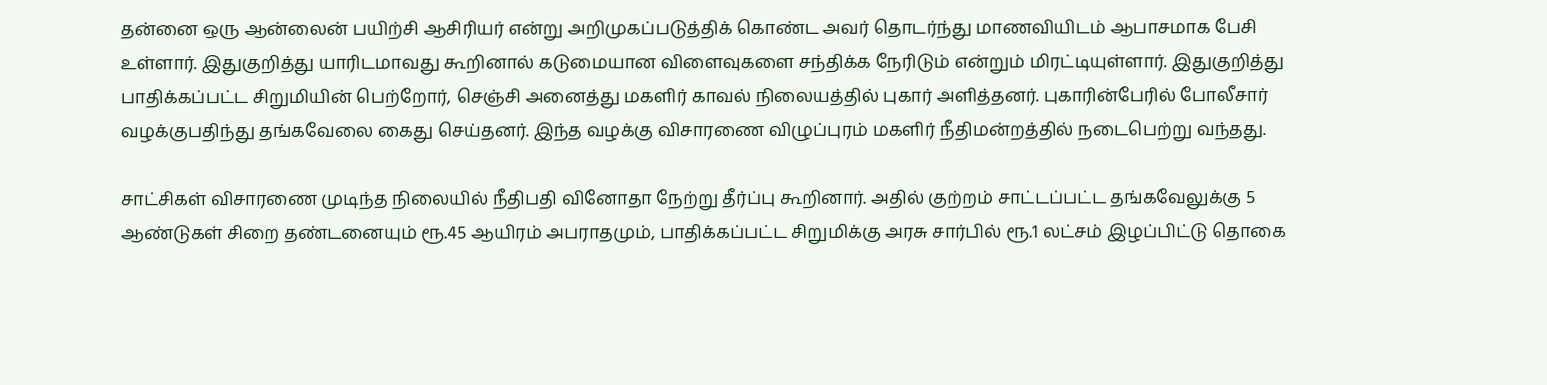தன்னை ஒரு ஆன்லைன் பயிற்சி ஆசிரியர் என்று அறிமுகப்படுத்திக் கொண்ட அவர் தொடர்ந்து மாணவியிடம் ஆபாசமாக பேசி உள்ளார். இதுகுறித்து யாரிடமாவது கூறினால் கடுமையான விளைவுகளை சந்திக்க நேரிடும் என்றும் மிரட்டியுள்ளார். இதுகுறித்து பாதிக்கப்பட்ட சிறுமியின் பெற்றோர், செஞ்சி அனைத்து மகளிர் காவல் நிலையத்தில் புகார் அளித்தனர். புகாரின்பேரில் போலீசார் வழக்குபதிந்து தங்கவேலை கைது செய்தனர். இந்த வழக்கு விசாரணை விழுப்புரம் மகளிர் நீதிமன்றத்தில் நடைபெற்று வந்தது.

சாட்சிகள் விசாரணை முடிந்த நிலையில் நீதிபதி வினோதா நேற்று தீர்ப்பு கூறினார். அதில் குற்றம் சாட்டப்பட்ட தங்கவேலுக்கு 5 ஆண்டுகள் சிறை தண்டனையும் ரூ.45 ஆயிரம் அபராதமும், பாதிக்கப்பட்ட சிறுமிக்கு அரசு சார்பில் ரூ.1 லட்சம் இழப்பிட்டு தொகை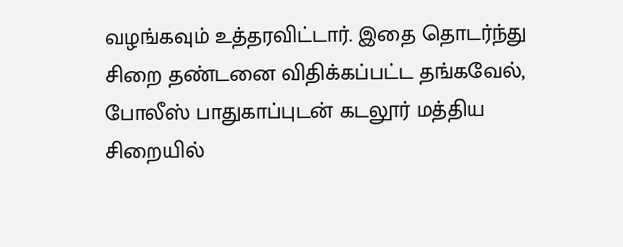வழங்கவும் உத்தரவிட்டார். இதை தொடர்ந்து சிறை தண்டனை விதிக்கப்பட்ட தங்கவேல், போலீஸ் பாதுகாப்புடன் கடலூர் மத்திய சிறையில்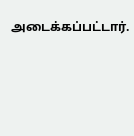அடைக்கப்பட்டார்.